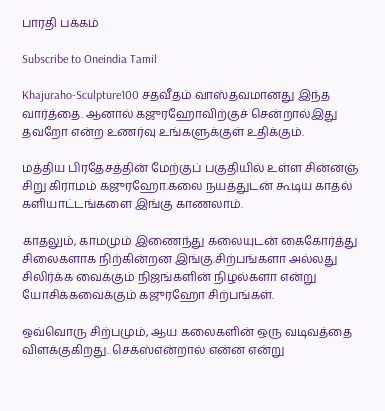பாரதி பக்கம்

Subscribe to Oneindia Tamil

Khajuraho-Sculpture100 சதவீதம் வாஸ்தவமானது இந்த வார்த்தை. ஆனால் கஜுரஹோவிற்குச் சென்றால்இது தவறோ என்ற உணர்வு உங்களுக்குள் உதிக்கும்.

மத்திய பிரதேசத்தின் மேற்குப் பகுதியில் உள்ள சின்னஞ் சிறு கிராமம் கஜுரஹோ.கலை நயத்துடன் கூடிய காதல் களியாட்டங்களை இங்கு காணலாம்.

காதலும், காமமும் இணைந்து கலையுடன் கைகோர்த்து சிலைகளாக நிற்கின்றன இங்கு.சிற்பங்களா அல்லது சிலிர்க்க வைக்கும் நிஜங்களின் நிழல்களா என்று யோசிக்கவைக்கும் கஜுரஹோ சிற்பங்கள்.

ஒவ்வொரு சிற்பமும், ஆய கலைகளின் ஒரு வடிவத்தை விளக்குகிறது. செக்ஸ்என்றால் என்ன என்று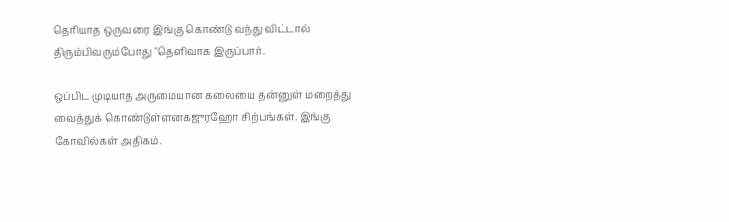தெரியாத ஒருவரை இங்கு கொண்டு வந்து விட்டால் திரும்பிவரும்போது "தெளிவாக இருப்பார்.

ஒப்பிட முடியாத அருமையான கலையை தன்னுள் மறைத்து வைத்துக் கொண்டுள்ளனகஜுரஹோ சிற்பங்கள். இங்கு கோவில்கள் அதிகம்.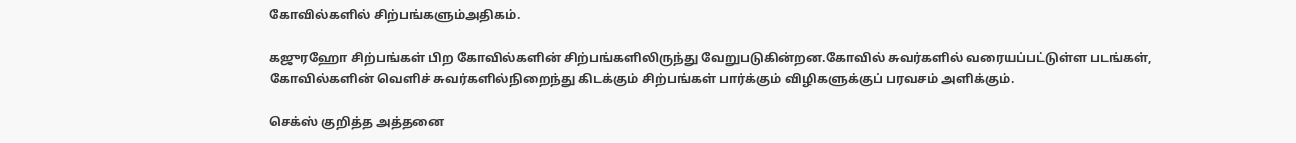கோவில்களில் சிற்பங்களும்அதிகம்.

கஜுரஹோ சிற்பங்கள் பிற கோவில்களின் சிற்பங்களிலிருந்து வேறுபடுகின்றன.கோவில் சுவர்களில் வரையப்பட்டுள்ள படங்கள், கோவில்களின் வெளிச் சுவர்களில்நிறைந்து கிடக்கும் சிற்பங்கள் பார்க்கும் விழிகளுக்குப் பரவசம் அளிக்கும்.

செக்ஸ் குறித்த அத்தனை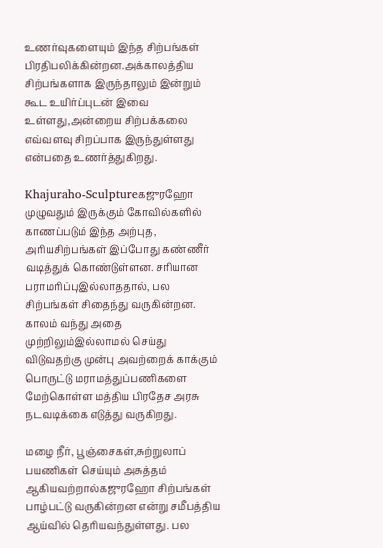உணர்வுகளையும் இந்த சிற்பங்கள் பிரதிபலிக்கின்றன.அக்காலத்திய சிற்பங்களாக இருந்தாலும் இன்றும் கூட உயிர்ப்புடன் இவை உள்ளது,அன்றைய சிற்பக்கலை எவ்வளவு சிறப்பாக இருந்துள்ளது என்பதை உணர்த்துகிறது.

Khajuraho-Sculptureகஜுரஹோ முழுவதும் இருக்கும் கோவில்களில் காணப்படும் இந்த அற்புத, அரியசிற்பங்கள் இப்போது கண்ணீர் வடித்துக் கொண்டுள்ளன. சரியான பராமரிப்புஇல்லாததால், பல சிற்பங்கள் சிதைந்து வருகின்றன. காலம் வந்து அதை முற்றிலும்இல்லாமல் செய்து விடுவதற்கு முன்பு அவற்றைக் காக்கும் பொருட்டு மராமத்துப்பணிகளை மேற்கொள்ள மத்திய பிரதேச அரசு நடவடிக்கை எடுத்து வருகிறது.

மழை நீர், பூஞ்சைகள்,சுற்றுலாப் பயணிகள் செய்யும் அசுத்தம் ஆகியவற்றால்கஜுரஹோ சிற்பங்கள் பாழ்பட்டு வருகின்றன என்று சமீபத்திய ஆய்வில் தெரியவந்துள்ளது. பல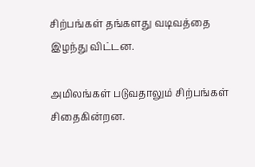சிற்பங்கள் தங்களது வடிவத்தை இழந்து விட்டன.

அமிலங்கள் படுவதாலும் சிற்பங்கள் சிதைகின்றன.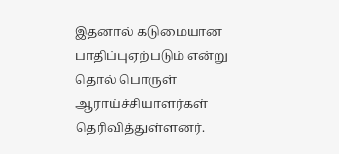இதனால் கடுமையான பாதிப்புஏற்படும் என்று தொல் பொருள் ஆராய்ச்சியாளர்கள் தெரிவித்துள்ளனர்.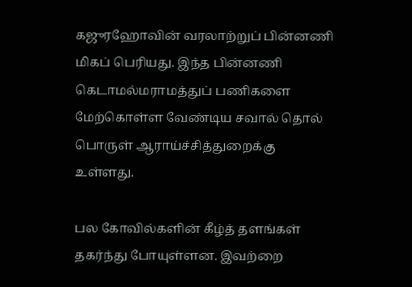கஜுரஹோவின் வரலாற்றுப் பின்னணி மிகப் பெரியது. இந்த பின்னணி கெடாமல்மராமத்துப் பணிகளை மேற்கொள்ள வேண்டிய சவால் தொல் பொருள் ஆராய்ச்சித்துறைக்கு உள்ளது.

பல கோவில்களின் கீழ்த் தளங்கள் தகர்ந்து போயுள்ளன. இவற்றை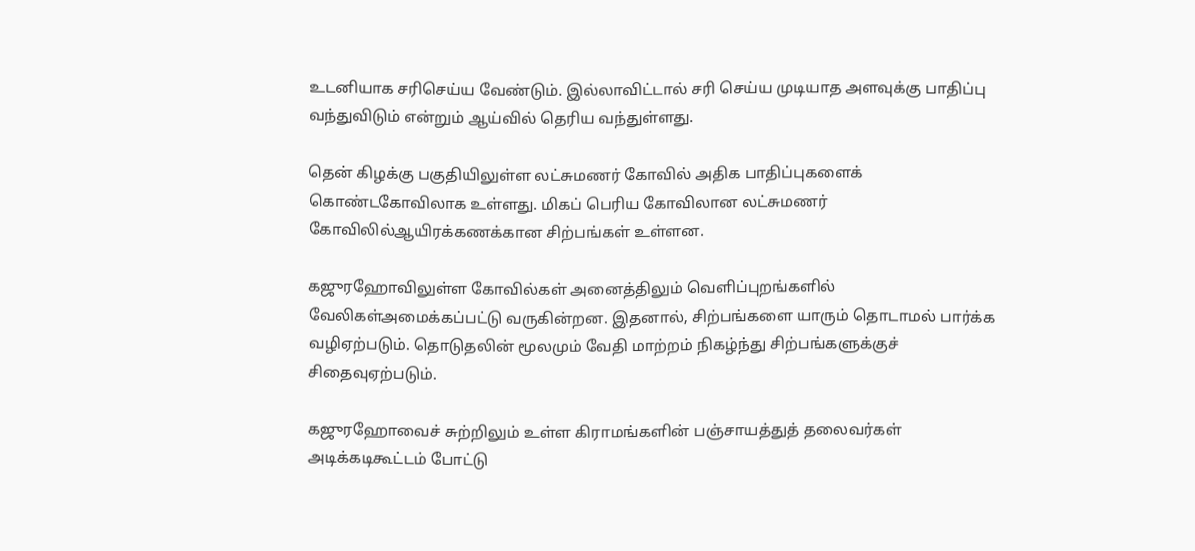உடனியாக சரிசெய்ய வேண்டும். இல்லாவிட்டால் சரி செய்ய முடியாத அளவுக்கு பாதிப்பு வந்துவிடும் என்றும் ஆய்வில் தெரிய வந்துள்ளது.

தென் கிழக்கு பகுதியிலுள்ள லட்சுமணர் கோவில் அதிக பாதிப்புகளைக் கொண்டகோவிலாக உள்ளது. மிகப் பெரிய கோவிலான லட்சுமணர் கோவிலில்ஆயிரக்கணக்கான சிற்பங்கள் உள்ளன.

கஜுரஹோவிலுள்ள கோவில்கள் அனைத்திலும் வெளிப்புறங்களில் வேலிகள்அமைக்கப்பட்டு வருகின்றன. இதனால், சிற்பங்களை யாரும் தொடாமல் பார்க்க வழிஏற்படும். தொடுதலின் மூலமும் வேதி மாற்றம் நிகழ்ந்து சிற்பங்களுக்குச் சிதைவுஏற்படும்.

கஜுரஹோவைச் சுற்றிலும் உள்ள கிராமங்களின் பஞ்சாயத்துத் தலைவர்கள் அடிக்கடிகூட்டம் போட்டு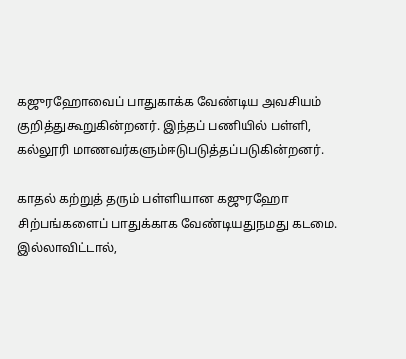கஜுரஹோவைப் பாதுகாக்க வேண்டிய அவசியம் குறித்துகூறுகின்றனர். இந்தப் பணியில் பள்ளி, கல்லூரி மாணவர்களும்ஈடுபடுத்தப்படுகின்றனர்.

காதல் கற்றுத் தரும் பள்ளியான கஜுரஹோ சிற்பங்களைப் பாதுக்காக வேண்டியதுநமது கடமை. இல்லாவிட்டால்,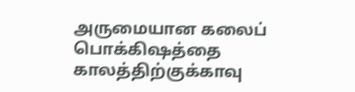அருமையான கலைப் பொக்கிஷத்தை காலத்திற்குக்காவு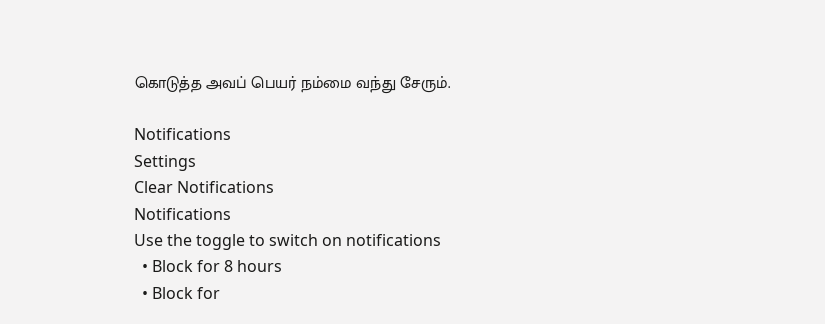கொடுத்த அவப் பெயர் நம்மை வந்து சேரும்.

Notifications
Settings
Clear Notifications
Notifications
Use the toggle to switch on notifications
  • Block for 8 hours
  • Block for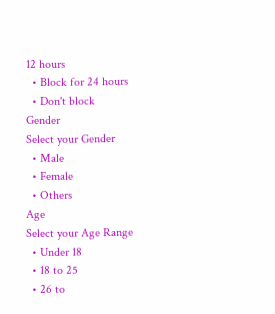12 hours
  • Block for 24 hours
  • Don't block
Gender
Select your Gender
  • Male
  • Female
  • Others
Age
Select your Age Range
  • Under 18
  • 18 to 25
  • 26 to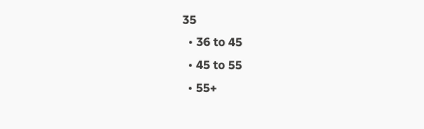35
  • 36 to 45
  • 45 to 55
  • 55+